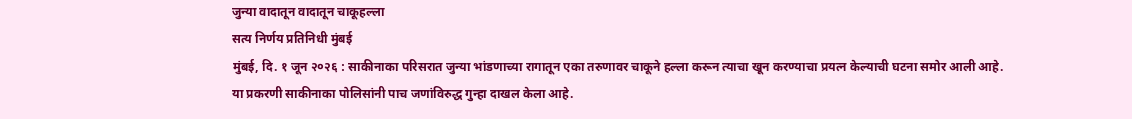जुन्या वादातून वादातून चाकूहल्ला
सत्य निर्णय प्रतिनिधी मुंबई
मुंबई, दि. १ जून २०२६ : साकीनाका परिसरात जुन्या भांडणाच्या रागातून एका तरुणावर चाकूने हल्ला करून त्याचा खून करण्याचा प्रयत्न केल्याची घटना समोर आली आहे. या प्रकरणी साकीनाका पोलिसांनी पाच जणांविरुद्ध गुन्हा दाखल केला आहे.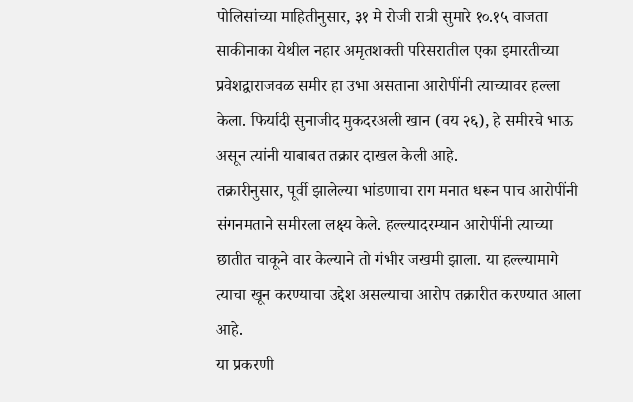पोलिसांच्या माहितीनुसार, ३१ मे रोजी रात्री सुमारे १०.१५ वाजता साकीनाका येथील नहार अमृतशक्ती परिसरातील एका इमारतीच्या प्रवेशद्वाराजवळ समीर हा उभा असताना आरोपींनी त्याच्यावर हल्ला केला. फिर्यादी सुनाजीद मुकदरअली खान (वय २६), हे समीरचे भाऊ असून त्यांनी याबाबत तक्रार दाखल केली आहे.
तक्रारीनुसार, पूर्वी झालेल्या भांडणाचा राग मनात धरून पाच आरोपींनी संगनमताने समीरला लक्ष्य केले. हल्ल्यादरम्यान आरोपींनी त्याच्या छातीत चाकूने वार केल्याने तो गंभीर जखमी झाला. या हल्ल्यामागे त्याचा खून करण्याचा उद्देश असल्याचा आरोप तक्रारीत करण्यात आला आहे.
या प्रकरणी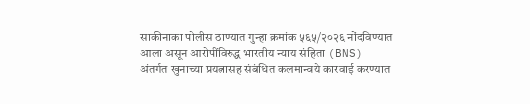साकीनाका पोलीस ठाण्यात गुन्हा क्रमांक ५६५/२०२६ नोंदविण्यात आला असून आरोपींविरुद्ध भारतीय न्याय संहिता (BNS) अंतर्गत खुनाच्या प्रयत्नासह संबंधित कलमान्वये कारवाई करण्यात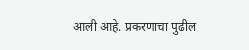आली आहे. प्रकरणाचा पुढील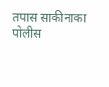तपास साकीनाका पोलीस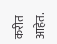करीत आहेत.